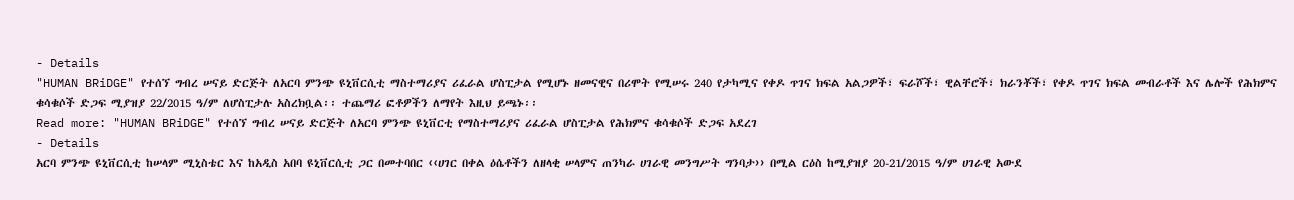- Details
"HUMAN BRiDGE" የተሰኘ ግብረ ሠናይ ድርጅት ለአርባ ምንጭ ዩኒቨርሲቲ ማስተማሪያና ሪፈራል ሆስፒታል የሚሆኑ ዘመናዊና በሪሞት የሚሠሩ 240 የታካሚና የቀዶ ጥገና ክፍል አልጋዎች፣ ፍራሾች፣ ዊልቸሮች፣ ክራንቾች፣ የቀዶ ጥገና ክፍል መብራቶች እና ሌሎች የሕክምና ቁሳቁሶች ድጋፍ ሚያዝያ 22/2015 ዓ/ም ለሆስፒታሉ አስረክቧል፡፡ ተጨማሪ ፎቶዎችን ለማየት እዚህ ይጫኑ፡፡
Read more: "HUMAN BRiDGE" የተሰኘ ግብረ ሠናይ ድርጅት ለአርባ ምንጭ ዩኒቨርቲ የማስተማሪያና ሪፈራል ሆስፒታል የሕክምና ቁሳቁሶች ድጋፍ አደረገ
- Details
አርባ ምንጭ ዩኒቨርሲቲ ከሠላም ሚኒስቴር እና ከአዲስ አበባ ዩኒቨርሲቲ ጋር በመተባበር ‹‹ሀገር በቀል ዕሴቶችን ለዘላቂ ሠላምና ጠንካራ ሀገራዊ መንግሥት ግንባታ›› በሚል ርዕስ ከሚያዝያ 20-21/2015 ዓ/ም ሀገራዊ አውደ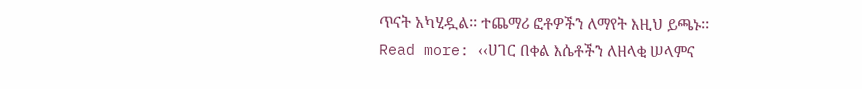ጥናት አካሂዷል፡፡ ተጨማሪ ፎቶዎችን ለማየት እዚህ ይጫኑ፡፡
Read more: ‹‹ሀገር በቀል እሴቶችን ለዘላቂ ሠላምና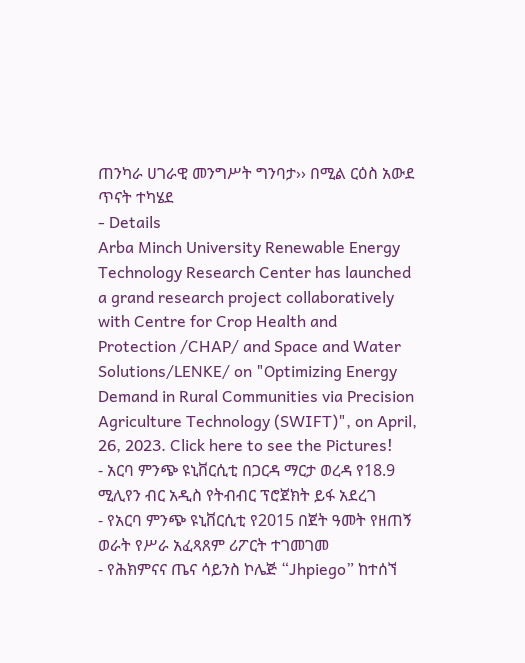ጠንካራ ሀገራዊ መንግሥት ግንባታ›› በሚል ርዕስ አውደ ጥናት ተካሄደ
- Details
Arba Minch University Renewable Energy Technology Research Center has launched a grand research project collaboratively with Centre for Crop Health and Protection /CHAP/ and Space and Water Solutions/LENKE/ on "Optimizing Energy Demand in Rural Communities via Precision Agriculture Technology (SWIFT)", on April, 26, 2023. Click here to see the Pictures!
- አርባ ምንጭ ዩኒቨርሲቲ በጋርዳ ማርታ ወረዳ የ18.9 ሚሊየን ብር አዲስ የትብብር ፕሮጀክት ይፋ አደረገ
- የአርባ ምንጭ ዩኒቨርሲቲ የ2015 በጀት ዓመት የዘጠኝ ወራት የሥራ አፈጻጸም ሪፖርት ተገመገመ
- የሕክምናና ጤና ሳይንስ ኮሌጅ “Jhpiego” ከተሰኘ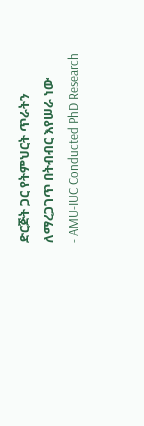ድርጅት ጋር የትምህርት ጥራትን ለማረጋገጥ በትብብር እየሠራ ነው
- AMU-IUC Conducted PhD Research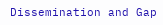Dissemination and Gap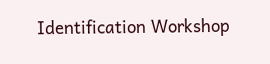Identification Workshop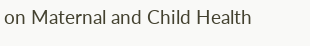on Maternal and Child Health